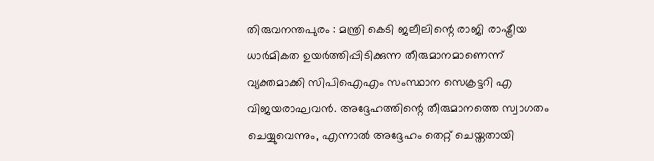തിരുവനന്തപുരം : മന്ത്രി കെടി ജലീലിന്റെ രാജി രാഷ്ട്രീയ ധാർമികത ഉയർത്തിപ്പിടിക്കുന്ന തീരുമാനമാണെന്ന് വ്യക്തമാക്കി സിപിഐഎം സംസ്ഥാന സെക്രട്ടറി എ വിജയരാഘവൻ. അദ്ദേഹത്തിന്റെ തീരുമാനത്തെ സ്വാഗതം ചെയ്യുവെന്നും, എന്നാൽ അദ്ദേഹം തെറ്റ് ചെയ്തതായി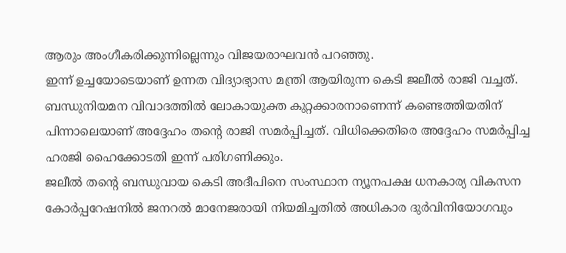ആരും അംഗീകരിക്കുന്നില്ലെന്നും വിജയരാഘവൻ പറഞ്ഞു.
ഇന്ന് ഉച്ചയോടെയാണ് ഉന്നത വിദ്യാഭ്യാസ മന്ത്രി ആയിരുന്ന കെടി ജലീൽ രാജി വച്ചത്. ബന്ധുനിയമന വിവാദത്തിൽ ലോകായുക്ത കുറ്റക്കാരനാണെന്ന് കണ്ടെത്തിയതിന് പിന്നാലെയാണ് അദ്ദേഹം തന്റെ രാജി സമർപ്പിച്ചത്. വിധിക്കെതിരെ അദ്ദേഹം സമർപ്പിച്ച ഹരജി ഹൈക്കോടതി ഇന്ന് പരിഗണിക്കും.
ജലീൽ തന്റെ ബന്ധുവായ കെടി അദീപിനെ സംസ്ഥാന ന്യൂനപക്ഷ ധനകാര്യ വികസന കോർപ്പറേഷനിൽ ജനറൽ മാനേജരായി നിയമിച്ചതിൽ അധികാര ദുർവിനിയോഗവും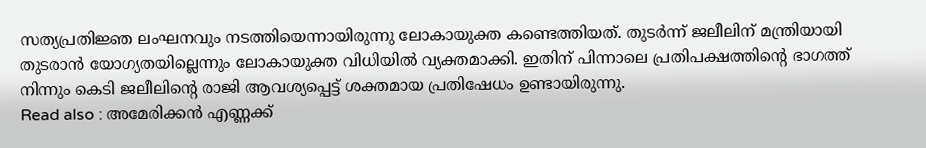സത്യപ്രതിജ്ഞ ലംഘനവും നടത്തിയെന്നായിരുന്നു ലോകായുക്ത കണ്ടെത്തിയത്. തുടർന്ന് ജലീലിന് മന്ത്രിയായി തുടരാൻ യോഗ്യതയില്ലെന്നും ലോകായുക്ത വിധിയിൽ വ്യക്തമാക്കി. ഇതിന് പിന്നാലെ പ്രതിപക്ഷത്തിന്റെ ഭാഗത്ത് നിന്നും കെടി ജലീലിന്റെ രാജി ആവശ്യപ്പെട്ട് ശക്തമായ പ്രതിഷേധം ഉണ്ടായിരുന്നു.
Read also : അമേരിക്കൻ എണ്ണക്ക്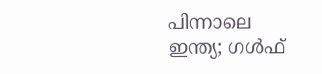പിന്നാലെ ഇന്ത്യ; ഗൾഫ്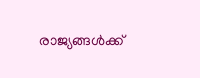രാജ്യങ്ങൾക്ക്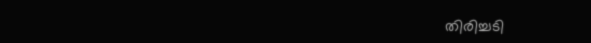തിരിച്ചടി